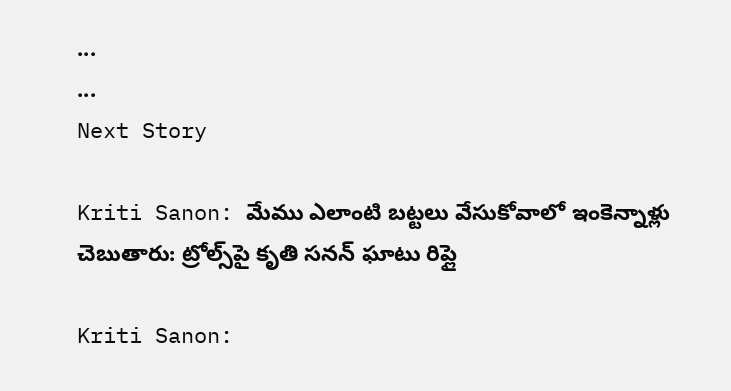...
...
Next Story

Kriti Sanon: మేము ఎలాంటి బట్టలు వేసుకోవాలో ఇంకెన్నాళ్లు చెబుతారు: ట్రోల్స్‌పై కృతి సనన్ ఘాటు రిప్లై

Kriti Sanon: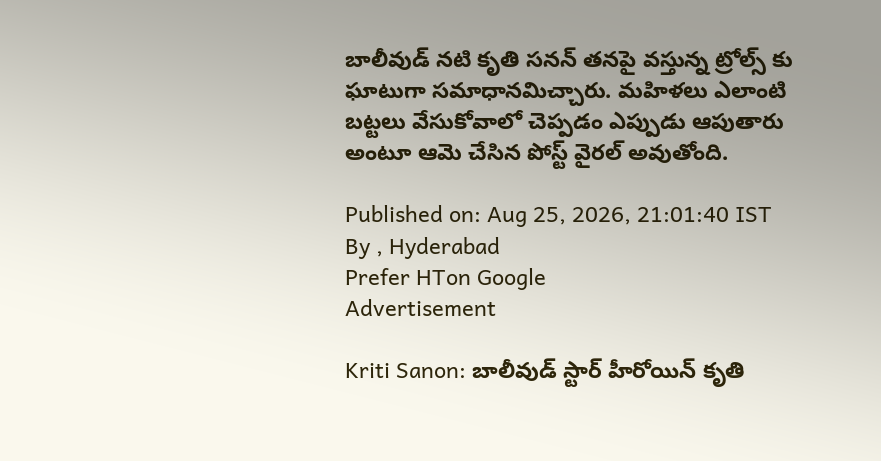బాలీవుడ్ నటి కృతి సనన్ తనపై వస్తున్న ట్రోల్స్ కు ఘాటుగా సమాధానమిచ్చారు. మహిళలు ఎలాంటి బట్టలు వేసుకోవాలో చెప్పడం ఎప్పుడు ఆపుతారు అంటూ ఆమె చేసిన పోస్ట్ వైరల్ అవుతోంది.

Published on: Aug 25, 2026, 21:01:40 IST
By , Hyderabad
Prefer HTon Google
Advertisement

Kriti Sanon: బాలీవుడ్ స్టార్ హీరోయిన్ కృతి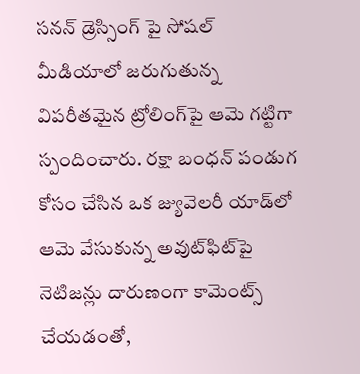సనన్ డ్రెస్సింగ్ పై సోషల్ మీడియాలో జరుగుతున్న విపరీతమైన ట్రోలింగ్‌పై ఆమె గట్టిగా స్పందించారు. రక్షా బంధన్ పండుగ కోసం చేసిన ఒక జ్యువెలరీ యాడ్‌లో ఆమె వేసుకున్న అవుట్‌ఫిట్‌పై నెటిజన్లు దారుణంగా కామెంట్స్ చేయడంతో,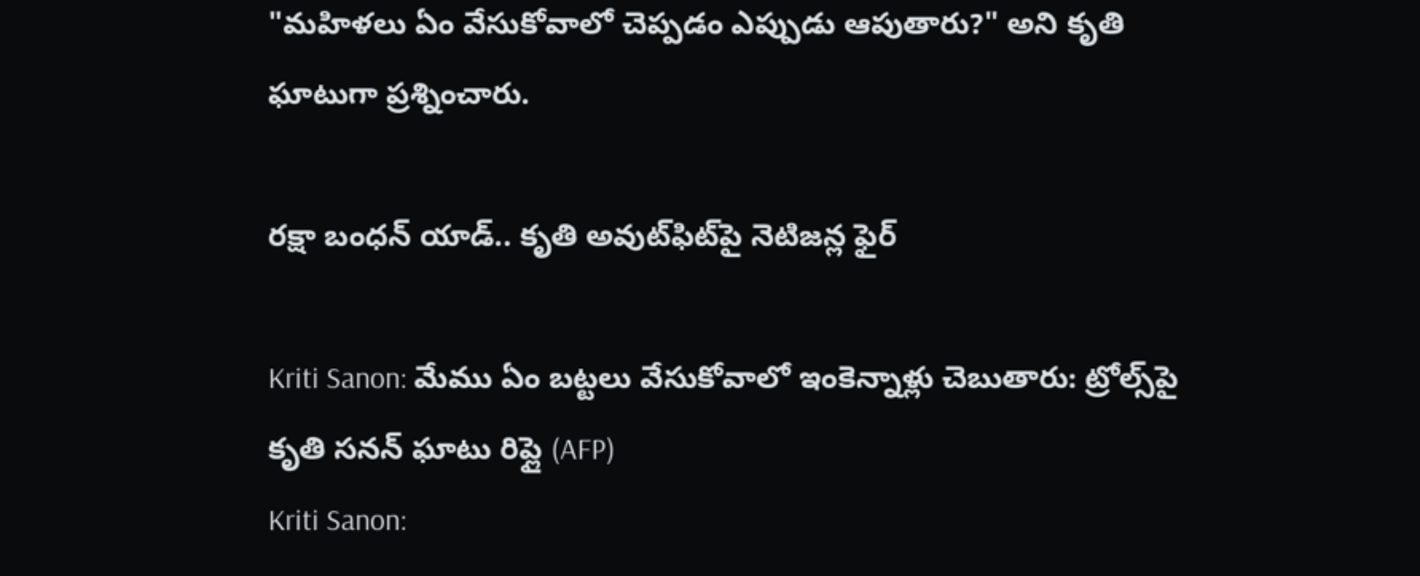"మహిళలు ఏం వేసుకోవాలో చెప్పడం ఎప్పుడు ఆపుతారు?" అని కృతి ఘాటుగా ప్రశ్నించారు.

రక్షా బంధన్ యాడ్.. కృతి అవుట్‌ఫిట్‌పై నెటిజన్ల ఫైర్

Kriti Sanon: మేము ఏం బట్టలు వేసుకోవాలో ఇంకెన్నాళ్లు చెబుతారు: ట్రోల్స్‌పై కృతి సనన్ ఘాటు రిప్లై (AFP)
Kriti Sanon: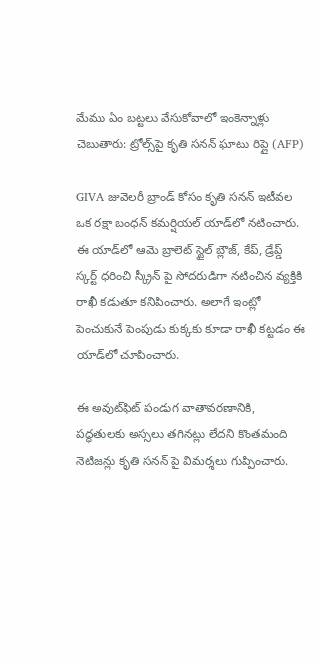మేము ఏం బట్టలు వేసుకోవాలో ఇంకెన్నాళ్లు చెబుతారు: ట్రోల్స్‌పై కృతి సనన్ ఘాటు రిప్లై (AFP)

GIVA జువెలరీ బ్రాండ్ కోసం కృతి సనన్ ఇటీవల ఒక రక్షా బంధన్ కమర్షియల్ యాడ్‌లో నటించారు. ఈ యాడ్‌లో ఆమె బ్రాలెట్ స్టైల్ బ్లౌజ్, కేప్, డ్రేప్డ్ స్కర్ట్ ధరించి స్క్రీన్ పై సోదరుడిగా నటించిన వ్యక్తికి రాఖీ కడుతూ కనిపించారు. అలాగే ఇంట్లో పెంచుకునే పెంపుడు కుక్కకు కూడా రాఖీ కట్టడం ఈ యాడ్‌లో చూపించారు.

ఈ అవుట్‌ఫిట్ పండుగ వాతావరణానికి, పద్ధతులకు అస్సలు తగినట్లు లేదని కొంతమంది నెటిజన్లు కృతి సనన్ పై విమర్శలు గుప్పించారు.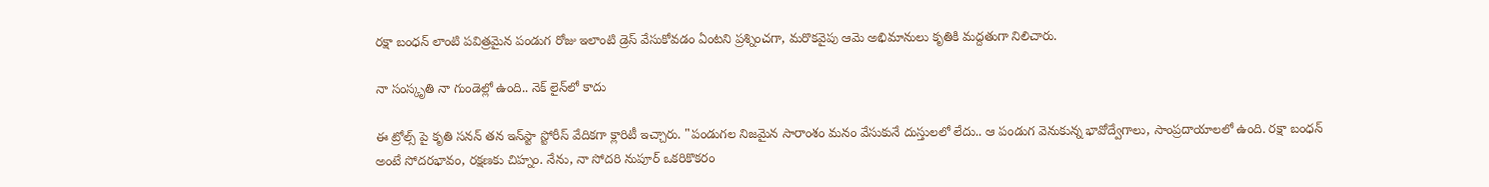రక్షా బంధన్ లాంటి పవిత్రమైన పండుగ రోజు ఇలాంటి డ్రెస్ వేసుకోవడం ఏంటని ప్రశ్నించగా, మరొకవైపు ఆమె అభిమానులు కృతికి మద్దతుగా నిలిచారు.

నా సంస్కృతి నా గుండెల్లో ఉంది.. నెక్ లైన్‌లో కాదు

ఈ ట్రోల్స్ పై కృతి సనన్ తన ఇన్‌స్టా స్టోరీస్ వేదికగా క్లారిటీ ఇచ్చారు. "పండుగల నిజమైన సారాంశం మనం వేసుకునే దుస్తులలో లేదు.. ఆ పండుగ వెనుకున్న భావోద్వేగాలు, సాంప్రదాయాలలో ఉంది. రక్షా బంధన్ అంటే సోదరభావం, రక్షణకు చిహ్నం. నేను, నా సోదరి నుపూర్ ఒకరికొకరం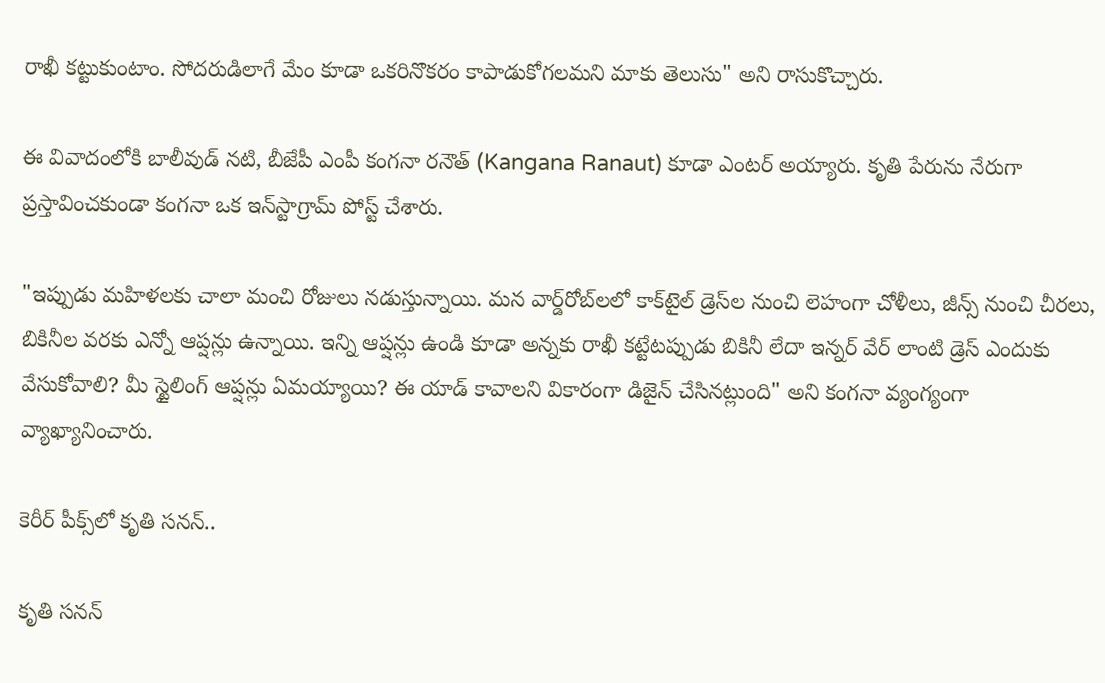రాఖీ కట్టుకుంటాం. సోదరుడిలాగే మేం కూడా ఒకరినొకరం కాపాడుకోగలమని మాకు తెలుసు" అని రాసుకొచ్చారు.

ఈ వివాదంలోకి బాలీవుడ్ నటి, బీజేపీ ఎంపీ కంగనా రనౌత్ (Kangana Ranaut) కూడా ఎంటర్ అయ్యారు. కృతి పేరును నేరుగా ప్రస్తావించకుండా కంగనా ఒక ఇన్‌స్టాగ్రామ్ పోస్ట్ చేశారు.

"ఇప్పుడు మహిళలకు చాలా మంచి రోజులు నడుస్తున్నాయి. మన వార్డ్‌రోబ్‌లలో కాక్‌టైల్ డ్రెస్‌ల నుంచి లెహంగా చోళీలు, జీన్స్ నుంచి చీరలు, బికినీల వరకు ఎన్నో ఆప్షన్లు ఉన్నాయి. ఇన్ని ఆప్షన్లు ఉండి కూడా అన్నకు రాఖీ కట్టేటప్పుడు బికినీ లేదా ఇన్నర్ వేర్ లాంటి డ్రెస్ ఎందుకు వేసుకోవాలి? మీ స్టైలింగ్ ఆప్షన్లు ఏమయ్యాయి? ఈ యాడ్ కావాలని వికారంగా డిజైన్ చేసినట్లుంది" అని కంగనా వ్యంగ్యంగా వ్యాఖ్యానించారు.

కెరీర్ పీక్స్‌లో కృతి సనన్..

కృతి సనన్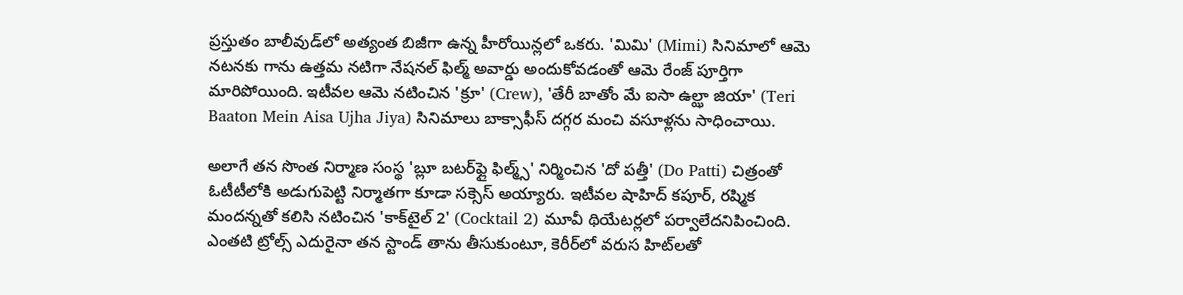ప్రస్తుతం బాలీవుడ్‌లో అత్యంత బిజీగా ఉన్న హీరోయిన్లలో ఒకరు. 'మిమి' (Mimi) సినిమాలో ఆమె నటనకు గాను ఉత్తమ నటిగా నేషనల్ ఫిల్మ్ అవార్డు అందుకోవడంతో ఆమె రేంజ్ పూర్తిగా మారిపోయింది. ఇటీవల ఆమె నటించిన 'క్రూ' (Crew), 'తేరీ బాతోం మే ఐసా ఉల్ఝా జియా' (Teri Baaton Mein Aisa Ujha Jiya) సినిమాలు బాక్సాఫీస్ దగ్గర మంచి వసూళ్లను సాధించాయి.

అలాగే తన సొంత నిర్మాణ సంస్థ 'బ్లూ బటర్‌ఫ్లై ఫిల్మ్స్' నిర్మించిన 'దో పత్తీ' (Do Patti) చిత్రంతో ఓటీటీలోకి అడుగుపెట్టి నిర్మాతగా కూడా సక్సెస్ అయ్యారు. ఇటీవల షాహిద్ కపూర్, రష్మిక మందన్నతో కలిసి నటించిన 'కాక్‌టైల్ 2' (Cocktail 2) మూవీ థియేటర్లలో పర్వాలేదనిపించింది. ఎంతటి ట్రోల్స్ ఎదురైనా తన స్టాండ్ తాను తీసుకుంటూ, కెరీర్‌లో వరుస హిట్‌లతో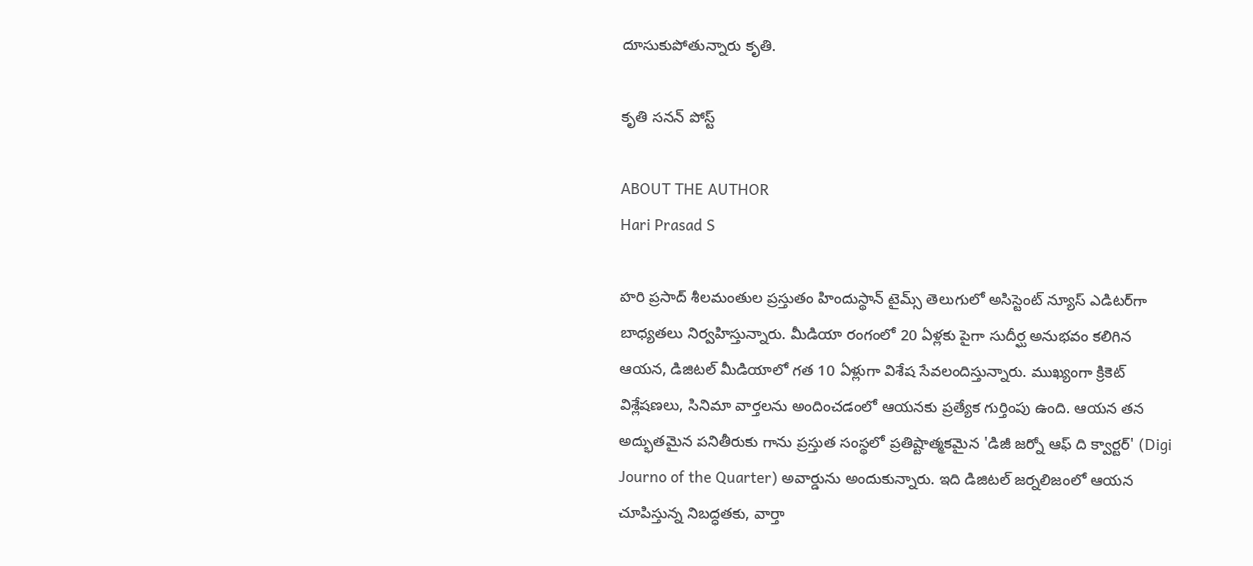దూసుకుపోతున్నారు కృతి.

కృతి సనన్ పోస్ట్

ABOUT THE AUTHOR
Hari Prasad S

హరి ప్రసాద్ శీలమంతుల ప్రస్తుతం హిందుస్థాన్ టైమ్స్ తెలుగులో అసిస్టెంట్ న్యూస్ ఎడిటర్‌గా బాధ్యతలు నిర్వహిస్తున్నారు. మీడియా రంగంలో 20 ఏళ్లకు పైగా సుదీర్ఘ అనుభవం కలిగిన ఆయన, డిజిటల్ మీడియాలో గత 10 ఏళ్లుగా విశేష సేవలందిస్తున్నారు. ముఖ్యంగా క్రికెట్ విశ్లేషణలు, సినిమా వార్తలను అందించడంలో ఆయనకు ప్రత్యేక గుర్తింపు ఉంది. ఆయన తన అద్భుతమైన పనితీరుకు గాను ప్రస్తుత సంస్థలో ప్రతిష్టాత్మకమైన 'డిజీ జర్నో ఆఫ్ ది క్వార్టర్' (Digi Journo of the Quarter) అవార్డును అందుకున్నారు. ఇది డిజిటల్ జర్నలిజంలో ఆయన చూపిస్తున్న నిబద్ధతకు, వార్తా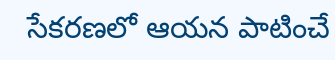సేకరణలో ఆయన పాటించే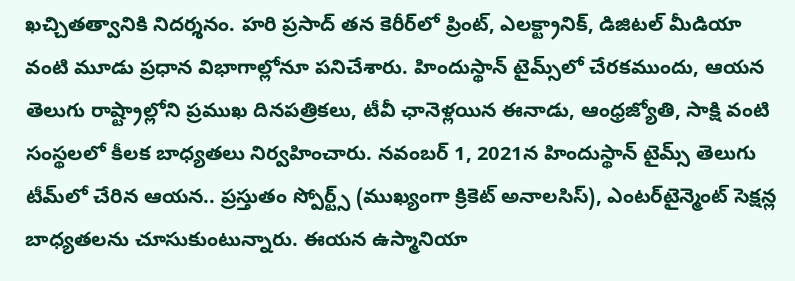ఖచ్చితత్వానికి నిదర్శనం. హరి ప్రసాద్ తన కెరీర్‌లో ప్రింట్, ఎలక్ట్రానిక్, డిజిటల్ మీడియా వంటి మూడు ప్రధాన విభాగాల్లోనూ పనిచేశారు. హిందుస్థాన్ టైమ్స్‌లో చేరకముందు, ఆయన తెలుగు రాష్ట్రాల్లోని ప్రముఖ దినపత్రికలు, టీవీ ఛానెళ్లయిన ఈనాడు, ఆంధ్రజ్యోతి, సాక్షి వంటి సంస్థలలో కీలక బాధ్యతలు నిర్వహించారు. నవంబర్ 1, 2021న హిందుస్థాన్ టైమ్స్ తెలుగు టీమ్‌లో చేరిన ఆయన.. ప్రస్తుతం స్పోర్ట్స్ (ముఖ్యంగా క్రికెట్ అనాలసిస్), ఎంటర్‌టైన్మెంట్ సెక్షన్ల బాధ్యతలను చూసుకుంటున్నారు. ఈయన ఉస్మానియా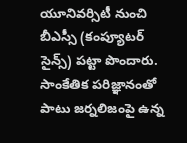యూనివర్సిటీ నుంచి బీఎస్సీ (కంప్యూటర్ సైన్స్) పట్టా పొందారు. సాంకేతిక పరిజ్ఞానంతో పాటు జర్నలిజంపై ఉన్న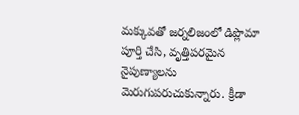మక్కువతో జర్నలిజంలో డిప్లొమా పూర్తి చేసి, వృత్తిపరమైన నైపుణ్యాలను మెరుగుపరుచుకున్నారు. క్రీడా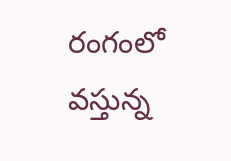రంగంలో వస్తున్న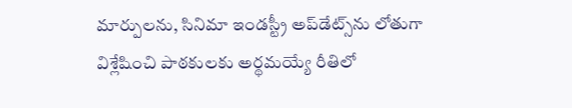మార్పులను, సినిమా ఇండస్ట్రీ అప్‌డేట్స్‌ను లోతుగా విశ్లేషించి పాఠకులకు అర్థమయ్యే రీతిలో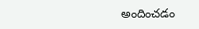అందించడం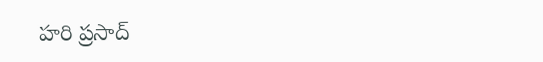హరి ప్రసాద్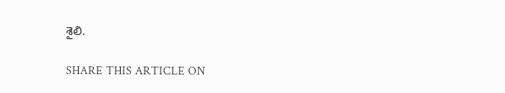శైలి.

SHARE THIS ARTICLE ON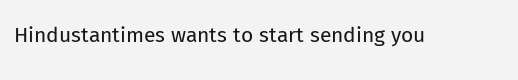Hindustantimes wants to start sending you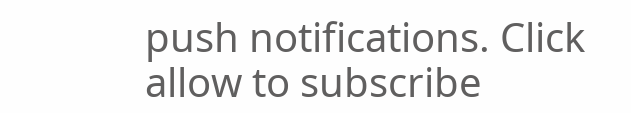push notifications. Click allow to subscribe